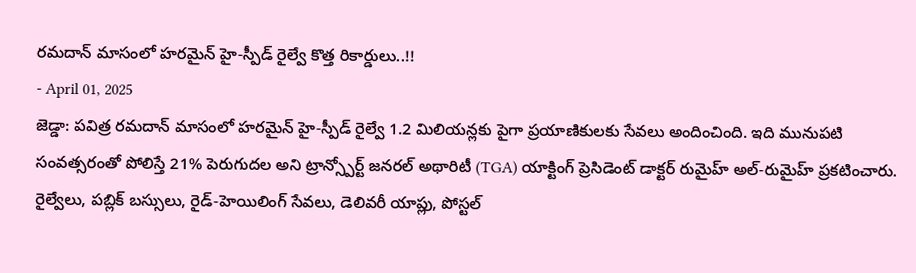రమదాన్ మాసంలో హరమైన్ హై-స్పీడ్ రైల్వే కొత్త రికార్డులు..!!
- April 01, 2025
జెడ్డా: పవిత్ర రమదాన్ మాసంలో హరమైన్ హై-స్పీడ్ రైల్వే 1.2 మిలియన్లకు పైగా ప్రయాణికులకు సేవలు అందించింది. ఇది మునుపటి సంవత్సరంతో పోలిస్తే 21% పెరుగుదల అని ట్రాన్స్పోర్ట్ జనరల్ అథారిటీ (TGA) యాక్టింగ్ ప్రెసిడెంట్ డాక్టర్ రుమైహ్ అల్-రుమైహ్ ప్రకటించారు. రైల్వేలు, పబ్లిక్ బస్సులు, రైడ్-హెయిలింగ్ సేవలు, డెలివరీ యాప్లు, పోస్టల్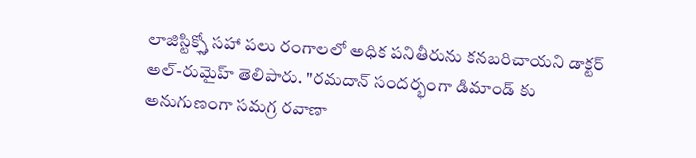లాజిస్టిక్స్తో సహా పలు రంగాలలో అధిక పనితీరును కనబరిచాయని డాక్టర్ అల్-రుమైహ్ తెలిపారు. "రమదాన్ సందర్భంగా డిమాండ్ కు అనుగుణంగా సమగ్ర రవాణా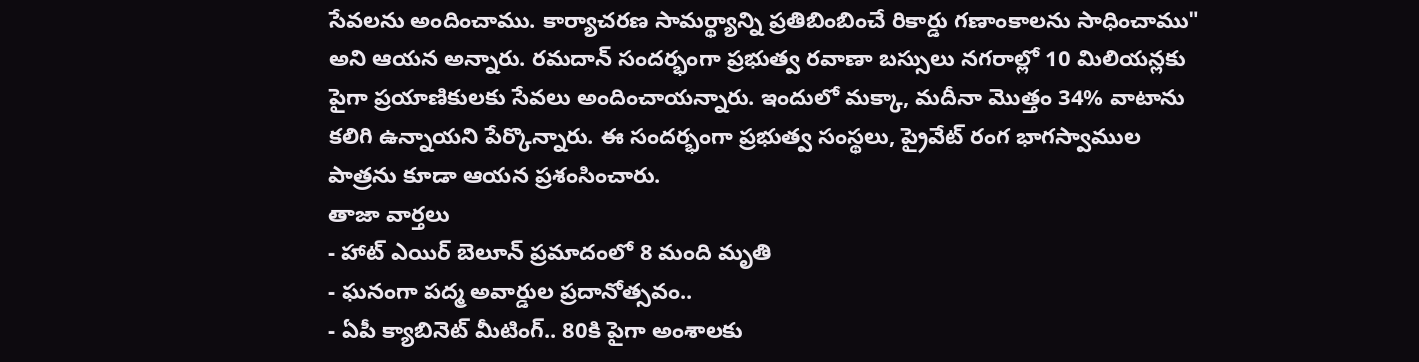సేవలను అందించాము. కార్యాచరణ సామర్థ్యాన్ని ప్రతిబింబించే రికార్డు గణాంకాలను సాధించాము" అని ఆయన అన్నారు. రమదాన్ సందర్భంగా ప్రభుత్వ రవాణా బస్సులు నగరాల్లో 10 మిలియన్లకు పైగా ప్రయాణికులకు సేవలు అందించాయన్నారు. ఇందులో మక్కా, మదీనా మొత్తం 34% వాటాను కలిగి ఉన్నాయని పేర్కొన్నారు. ఈ సందర్భంగా ప్రభుత్వ సంస్థలు, ప్రైవేట్ రంగ భాగస్వాముల పాత్రను కూడా ఆయన ప్రశంసించారు.
తాజా వార్తలు
- హాట్ ఎయిర్ బెలూన్ ప్రమాదంలో 8 మంది మృతి
- ఘనంగా పద్మ అవార్డుల ప్రదానోత్సవం..
- ఏపీ క్యాబినెట్ మీటింగ్.. 80కి పైగా అంశాలకు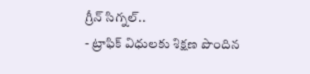గ్రీన్ సిగ్నల్..
- ట్రాఫిక్ విధులకు శిక్షణ పొందిన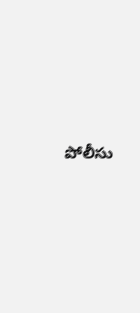పోలీసు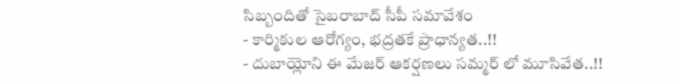సిబ్బందితో సైబరాబాద్ సీపీ సమావేశం
- కార్మికుల ఆరోగ్యం, భద్రతకే ప్రాధాన్యత..!!
- దుబాయ్లోని ఈ మేజర్ ఆకర్షణలు సమ్మర్ లో మూసివేత..!!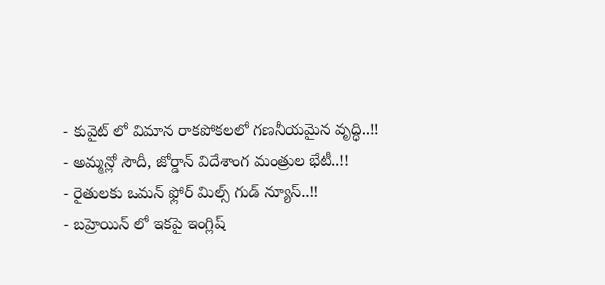- కువైట్ లో విమాన రాకపోకలలో గణనీయమైన వృద్ధి..!!
- అమ్మన్లో సౌదీ, జోర్డాన్ విదేశాంగ మంత్రుల భేటీ..!!
- రైతులకు ఒమన్ ఫ్లోర్ మిల్స్ గుడ్ న్యూస్..!!
- బహ్రెయిన్ లో ఇకపై ఇంగ్లిష్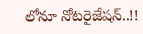లోనూ నోటరైజేషన్..!!